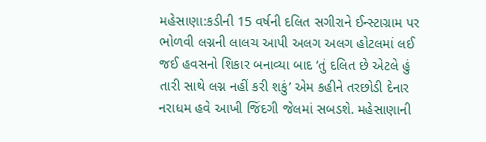મહેસાણા:કડીની 15 વર્ષની દલિત સગીરાને ઈન્સ્ટાગ્રામ પર ભોળવી લગ્નની લાલચ આપી અલગ અલગ હોટલમાં લઈ જઈ હવસનો શિકાર બનાવ્યા બાદ ‘તું દલિત છે એટલે હું તારી સાથે લગ્ન નહીં કરી શકું’ એમ કહીને તરછોડી દેનાર નરાધમ હવે આખી જિંદગી જેલમાં સબડશે. મહેસાણાની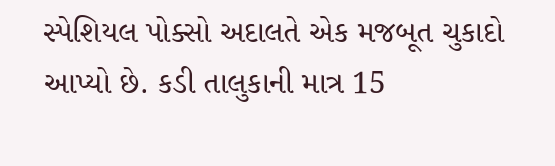સ્પેશિયલ પોક્સો અદાલતે એક મજબૂત ચુકાદો આપ્યો છે. કડી તાલુકાની માત્ર 15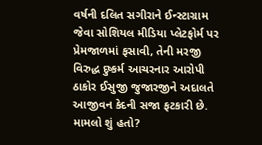વર્ષની દલિત સગીરાને ઈન્સ્ટાગ્રામ જેવા સોશિયલ મીડિયા પ્લેટફોર્મ પર પ્રેમજાળમાં ફસાવી, તેની મરજી વિરુદ્ધ દુષ્કર્મ આચરનાર આરોપી ઠાકોર ઈસુજી જુજારજીને અદાલતે આજીવન કેદની સજા ફટકારી છે.
મામલો શું હતો?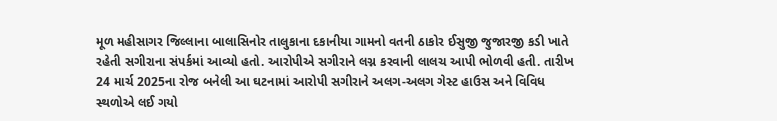મૂળ મહીસાગર જિલ્લાના બાલાસિનોર તાલુકાના દકાનીયા ગામનો વતની ઠાકોર ઈસુજી જુજારજી કડી ખાતે રહેતી સગીરાના સંપર્કમાં આવ્યો હતો. આરોપીએ સગીરાને લગ્ન કરવાની લાલચ આપી ભોળવી હતી. તારીખ 24 માર્ચ 2025ના રોજ બનેલી આ ઘટનામાં આરોપી સગીરાને અલગ-અલગ ગેસ્ટ હાઉસ અને વિવિધ સ્થળોએ લઈ ગયો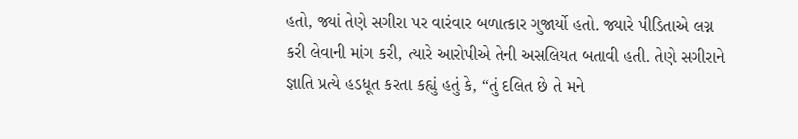હતો, જ્યાં તેણે સગીરા પર વારંવાર બળાત્કાર ગુજાર્યો હતો. જ્યારે પીડિતાએ લગ્ન કરી લેવાની માંગ કરી, ત્યારે આરોપીએ તેની અસલિયત બતાવી હતી. તેણે સગીરાને જ્ઞાતિ પ્રત્યે હડધૂત કરતા કહ્યું હતું કે, “તું દલિત છે તે મને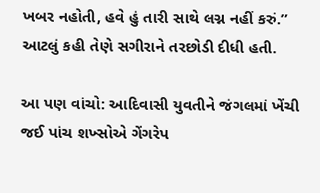ખબર નહોતી, હવે હું તારી સાથે લગ્ન નહીં કરું.” આટલું કહી તેણે સગીરાને તરછોડી દીધી હતી.

આ પણ વાંચો: આદિવાસી યુવતીને જંગલમાં ખેંચી જઈ પાંચ શખ્સોએ ગેંગરેપ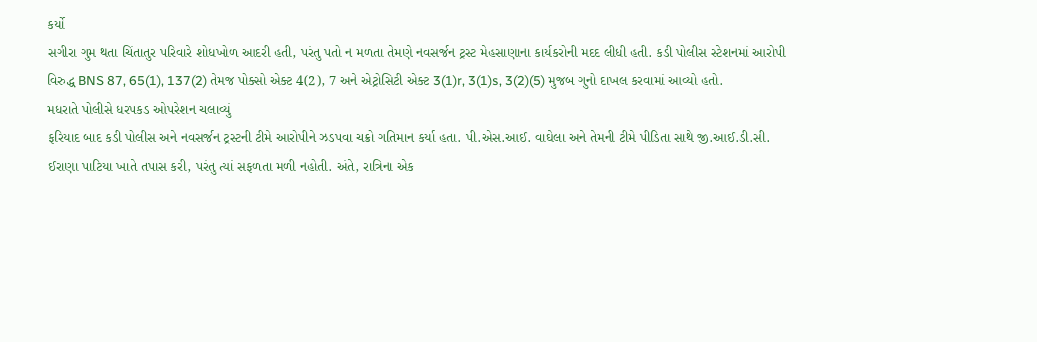કર્યો
સગીરા ગુમ થતા ચિંતાતુર પરિવારે શોધખોળ આદરી હતી, પરંતુ પતો ન મળતા તેમણે નવસર્જન ટ્રસ્ટ મેહસાણાના કાર્યકરોની મદદ લીધી હતી. કડી પોલીસ સ્ટેશનમાં આરોપી વિરુદ્ધ BNS 87, 65(1), 137(2) તેમજ પોક્સો એક્ટ 4(2), 7 અને એટ્રોસિટી એક્ટ 3(1)r, 3(1)s, 3(2)(5) મુજબ ગુનો દાખલ કરવામાં આવ્યો હતો.
મધરાતે પોલીસે ધરપકડ ઓપરેશન ચલાવ્યું
ફરિયાદ બાદ કડી પોલીસ અને નવસર્જન ટ્રસ્ટની ટીમે આરોપીને ઝડપવા ચક્રો ગતિમાન કર્યા હતા. પી.એસ.આઈ. વાઘેલા અને તેમની ટીમે પીડિતા સાથે જી.આઈ.ડી.સી. ઈરાણા પાટિયા ખાતે તપાસ કરી, પરંતુ ત્યાં સફળતા મળી નહોતી. અંતે, રાત્રિના એક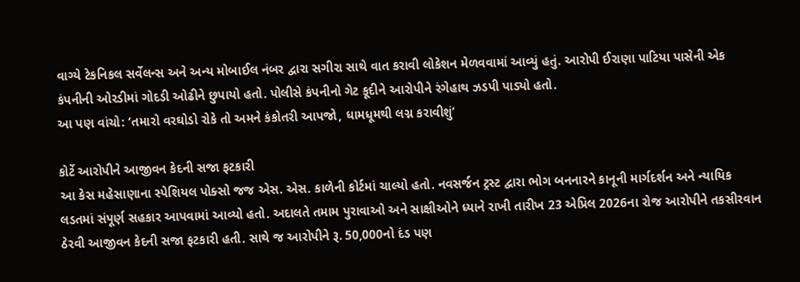વાગ્યે ટેકનિકલ સર્વેલન્સ અને અન્ય મોબાઈલ નંબર દ્વારા સગીરા સાથે વાત કરાવી લોકેશન મેળવવામાં આવ્યું હતું. આરોપી ઈરાણા પાટિયા પાસેની એક કંપનીની ઓરડીમાં ગોદડી ઓઢીને છુપાયો હતો. પોલીસે કંપનીનો ગેટ કૂદીને આરોપીને રંગેહાથ ઝડપી પાડ્યો હતો.
આ પણ વાંચો: ‘તમારો વરઘોડો રોકે તો અમને કંકોતરી આપજો, ધામધૂમથી લગ્ન કરાવીશું’

કોર્ટે આરોપીને આજીવન કેદની સજા ફટકારી
આ કેસ મહેસાણાના સ્પેશિયલ પોક્સો જજ એસ. એસ. કાળેની કોર્ટમાં ચાલ્યો હતો. નવસર્જન ટ્રસ્ટ દ્વારા ભોગ બનનારને કાનૂની માર્ગદર્શન અને ન્યાયિક લડતમાં સંપૂર્ણ સહકાર આપવામાં આવ્યો હતો. અદાલતે તમામ પુરાવાઓ અને સાક્ષીઓને ધ્યાને રાખી તારીખ 23 એપ્રિલ 2026ના રોજ આરોપીને તકસીરવાન ઠેરવી આજીવન કેદની સજા ફટકારી હતી. સાથે જ આરોપીને રૂ. 50,000નો દંડ પણ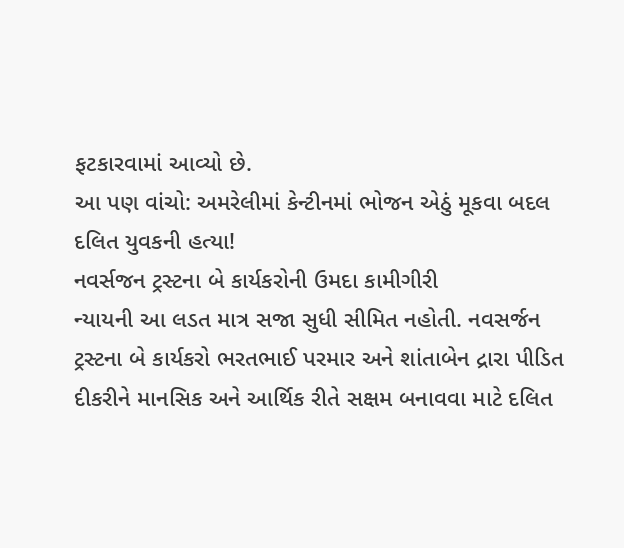ફટકારવામાં આવ્યો છે.
આ પણ વાંચો: અમરેલીમાં કેન્ટીનમાં ભોજન એઠું મૂકવા બદલ દલિત યુવકની હત્યા!
નવર્સજન ટ્રસ્ટના બે કાર્યકરોની ઉમદા કામીગીરી
ન્યાયની આ લડત માત્ર સજા સુધી સીમિત નહોતી. નવસર્જન ટ્રસ્ટના બે કાર્યકરો ભરતભાઈ પરમાર અને શાંતાબેન દ્રારા પીડિત દીકરીને માનસિક અને આર્થિક રીતે સક્ષમ બનાવવા માટે દલિત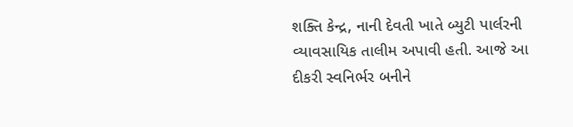શક્તિ કેન્દ્ર, નાની દેવતી ખાતે બ્યુટી પાર્લરની વ્યાવસાયિક તાલીમ અપાવી હતી. આજે આ દીકરી સ્વનિર્ભર બનીને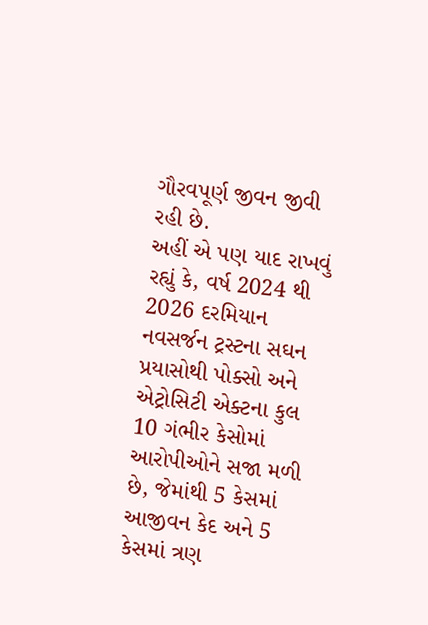ગૌરવપૂર્ણ જીવન જીવી રહી છે.
અહીં એ પણ યાદ રાખવું રહ્યું કે, વર્ષ 2024 થી 2026 દરમિયાન નવસર્જન ટ્રસ્ટના સઘન પ્રયાસોથી પોક્સો અને એટ્રોસિટી એક્ટના કુલ 10 ગંભીર કેસોમાં આરોપીઓને સજા મળી છે, જેમાંથી 5 કેસમાં આજીવન કેદ અને 5 કેસમાં ત્રણ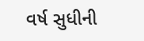વર્ષ સુધીની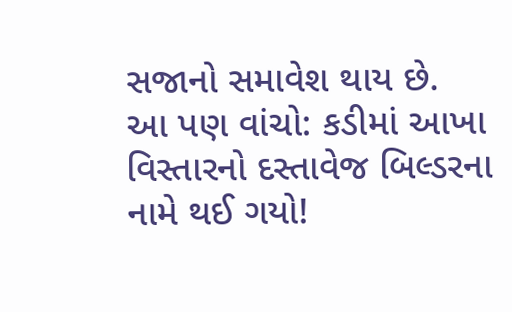સજાનો સમાવેશ થાય છે.
આ પણ વાંચો: કડીમાં આખા વિસ્તારનો દસ્તાવેજ બિલ્ડરના નામે થઈ ગયો!